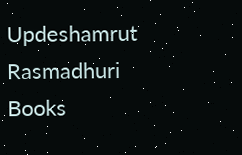Updeshamrut Rasmadhuri Books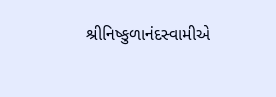શ્રીનિષ્કુળાનંદસ્વામીએ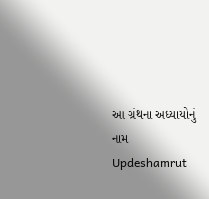આ ગ્રંથના અધ્યાયોનું નામ
Updeshamrut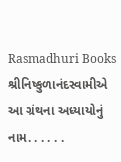Rasmadhuri Books શ્રીનિષ્કુળાનંદસ્વામીએ આ ગ્રંથના અધ્યાયોનું નામ. . . . . .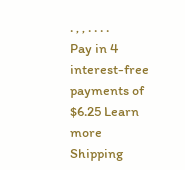. , , . . . .
Pay in 4 interest-free payments of $6.25 Learn more
Shipping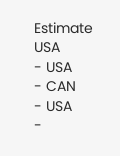Estimate
USA
- USA
- CAN
- USA
-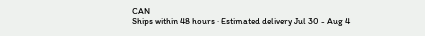CAN
Ships within 48 hours · Estimated delivery Jul 30 - Aug 4